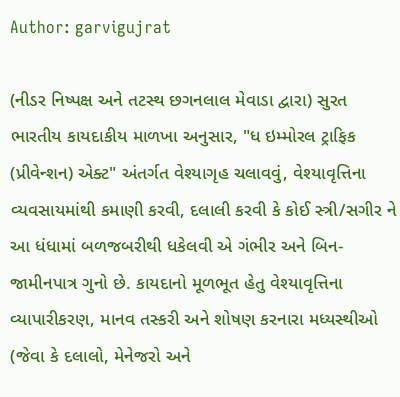Author: garvigujrat

(નીડર નિષ્પક્ષ અને તટસ્થ છગનલાલ મેવાડા દ્વારા) સુરત  ભારતીય કાયદાકીય માળખા અનુસાર, "ધ ઇમ્મોરલ ટ્રાફિક (પ્રીવેન્શન) એક્ટ" અંતર્ગત વેશ્યાગૃહ ચલાવવું, વેશ્યાવૃત્તિના વ્યવસાયમાંથી કમાણી કરવી, દલાલી કરવી કે કોઈ સ્ત્રી/સગીર ને આ ધંધામાં બળજબરીથી ધકેલવી એ ગંભીર અને બિન-જામીનપાત્ર ગુનો છે. કાયદાનો મૂળભૂત હેતુ વેશ્યાવૃત્તિના વ્યાપારીકરણ, માનવ તસ્કરી અને શોષણ કરનારા મધ્યસ્થીઓ (જેવા કે દલાલો, મેનેજરો અને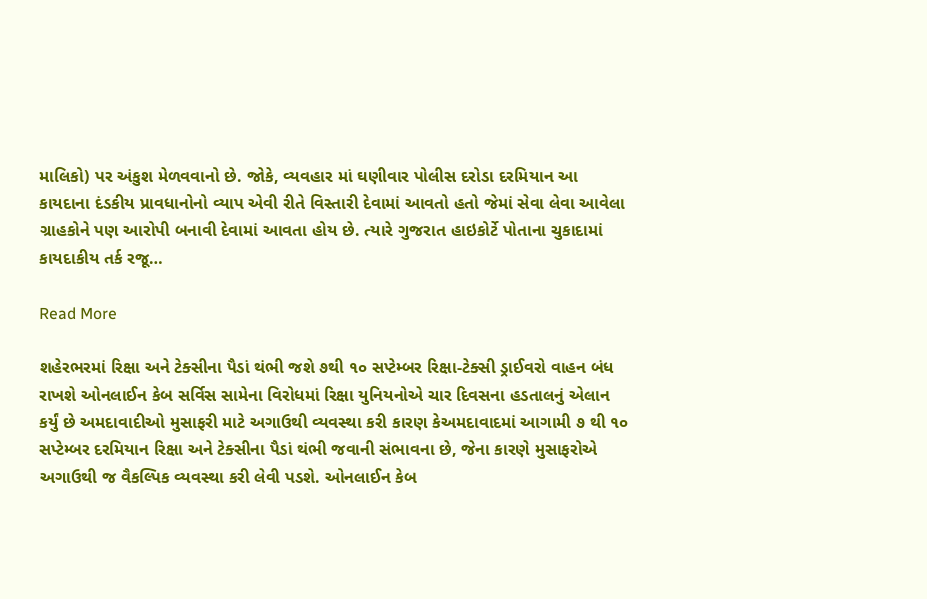માલિકો) પર અંકુશ મેળવવાનો છે. જોકે, વ્યવહાર માં ઘણીવાર પોલીસ દરોડા દરમિયાન આ કાયદાના દંડકીય પ્રાવધાનોનો વ્યાપ એવી રીતે વિસ્તારી દેવામાં આવતો હતો જેમાં સેવા લેવા આવેલા ગ્રાહકોને પણ આરોપી બનાવી દેવામાં આવતા હોય છે. ત્યારે ગુજરાત હાઇકોર્ટે પોતાના ચુકાદામાં કાયદાકીય તર્ક રજૂ…

Read More

શહેરભરમાં રિક્ષા અને ટેક્સીના પૈડાં થંભી જશે ૭થી ૧૦ સપ્ટેમ્બર રિક્ષા-ટેક્સી ડ્રાઈવરો વાહન બંધ રાખશે ઓનલાઈન કેબ સર્વિસ સામેના વિરોધમાં રિક્ષા યુનિયનોએ ચાર દિવસના હડતાલનું એલાન કર્યું છે અમદાવાદીઓ મુસાફરી માટે અગાઉથી વ્યવસ્થા કરી કારણ કેઅમદાવાદમાં આગામી ૭ થી ૧૦ સપ્ટેમ્બર દરમિયાન રિક્ષા અને ટેક્સીના પૈડાં થંભી જવાની સંભાવના છે, જેના કારણે મુસાફરોએ અગાઉથી જ વૈકલ્પિક વ્યવસ્થા કરી લેવી પડશે. ઓનલાઈન કેબ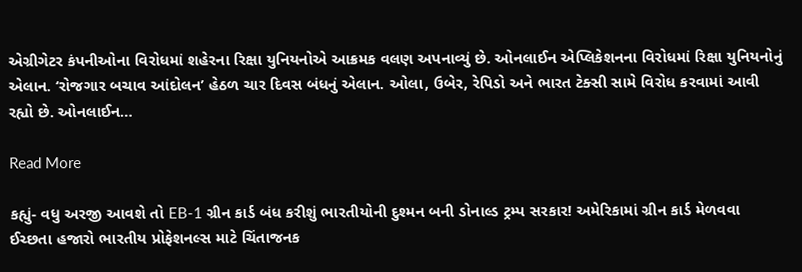એગ્રીગેટર કંપનીઓના વિરોધમાં શહેરના રિક્ષા યુનિયનોએ આક્રમક વલણ અપનાવ્યું છે. ઓનલાઈન એપ્લિકેશનના વિરોધમાં રિક્ષા યુનિયનોનું એલાન. ‘રોજગાર બચાવ આંદોલન’ હેઠળ ચાર દિવસ બંધનું એલાન. ઓલા, ઉબેર, રેપિડો અને ભારત ટેક્સી સામે વિરોધ કરવામાં આવી રહ્યો છે. ઓનલાઈન…

Read More

કહ્યું- વધુ અરજી આવશે તો EB-1 ગ્રીન કાર્ડ બંધ કરીશું ભારતીયોની દુશ્મન બની ડોનાલ્ડ ટ્રમ્પ સરકાર! અમેરિકામાં ગ્રીન કાર્ડ મેળવવા ઈચ્છતા હજારો ભારતીય પ્રોફેશનલ્સ માટે ચિંતાજનક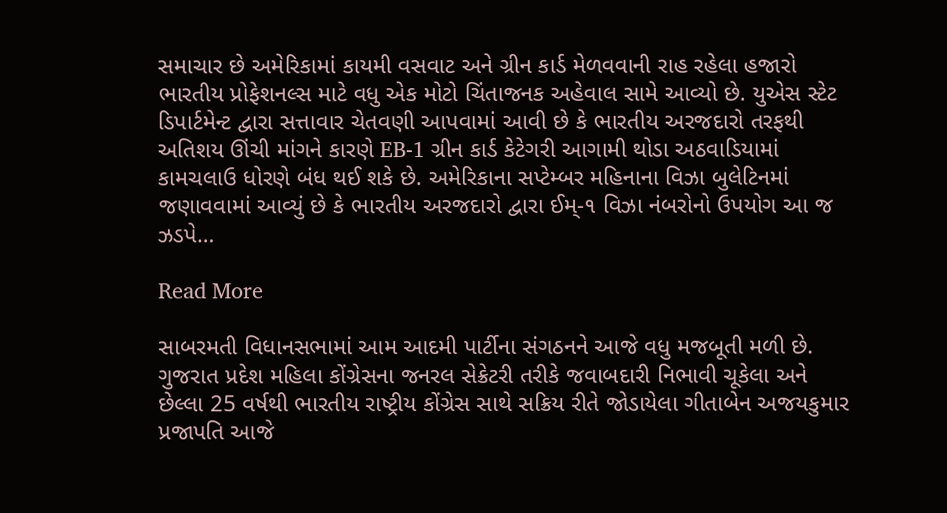સમાચાર છે અમેરિકામાં કાયમી વસવાટ અને ગ્રીન કાર્ડ મેળવવાની રાહ રહેલા હજારો ભારતીય પ્રોફેશનલ્સ માટે વધુ એક મોટો ચિંતાજનક અહેવાલ સામે આવ્યો છે. યુએસ સ્ટેટ ડિપાર્ટમેન્ટ દ્વારા સત્તાવાર ચેતવણી આપવામાં આવી છે કે ભારતીય અરજદારો તરફથી અતિશય ઊંચી માંગને કારણે EB-1 ગ્રીન કાર્ડ કેટેગરી આગામી થોડા અઠવાડિયામાં કામચલાઉ ધોરણે બંધ થઈ શકે છે. અમેરિકાના સપ્ટેમ્બર મહિનાના વિઝા બુલેટિનમાં જણાવવામાં આવ્યું છે કે ભારતીય અરજદારો દ્વારા ઈમ્-૧ વિઝા નંબરોનો ઉપયોગ આ જ ઝડપે…

Read More

સાબરમતી વિધાનસભામાં આમ આદમી પાર્ટીના સંગઠનને આજે વધુ મજબૂતી મળી છે. ગુજરાત પ્રદેશ મહિલા કોંગ્રેસના જનરલ સેક્રેટરી તરીકે જવાબદારી નિભાવી ચૂકેલા અને છેલ્લા 25 વર્ષથી ભારતીય રાષ્ટ્રીય કોંગ્રેસ સાથે સક્રિય રીતે જોડાયેલા ગીતાબેન અજયકુમાર પ્રજાપતિ આજે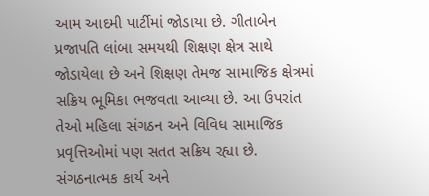આમ આદમી પાર્ટીમાં જોડાયા છે. ગીતાબેન પ્રજાપતિ લાંબા સમયથી શિક્ષણ ક્ષેત્ર સાથે જોડાયેલા છે અને શિક્ષણ તેમજ સામાજિક ક્ષેત્રમાં સક્રિય ભૂમિકા ભજવતા આવ્યા છે. આ ઉપરાંત તેઓ મહિલા સંગઠન અને વિવિધ સામાજિક પ્રવૃત્તિઓમાં પણ સતત સક્રિય રહ્યા છે. સંગઠનાત્મક કાર્ય અને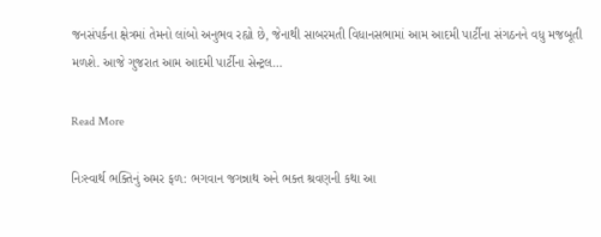જનસંપર્કના ક્ષેત્રમાં તેમનો લાંબો અનુભવ રહ્યો છે, જેનાથી સાબરમતી વિધાનસભામાં આમ આદમી પાર્ટીના સંગઠનને વધુ મજબૂતી મળશે. આજે ગુજરાત આમ આદમી પાર્ટીના સેન્ટ્રલ…

Read More

નિઃસ્વાર્થ ભક્તિનું અમર ફળ: ભગવાન જગન્નાથ અને ભક્ત શ્રવણની કથા આ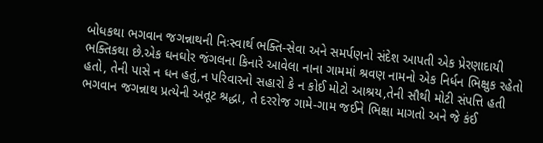બોધકથા ભગવાન જગન્નાથની નિઃસ્વાર્થ ભક્તિ-સેવા અને સમર્પણનો સંદેશ આપતી એક પ્રેરણાદાયી ભક્તિકથા છે.એક ઘનઘોર જંગલના કિનારે આવેલા નાના ગામમાં શ્રવણ નામનો એક નિર્ધન ભિક્ષુક રહેતો હતો, તેની પાસે ન ધન હતું,ન પરિવારનો સહારો કે ન કોઈ મોટો આશ્રય,તેની સૌથી મોટી સંપત્તિ હતી ભગવાન જગન્નાથ પ્રત્યેની અતૂટ શ્રદ્ધા, તે દરરોજ ગામે-ગામ જઈને ભિક્ષા માગતો અને જે કંઈ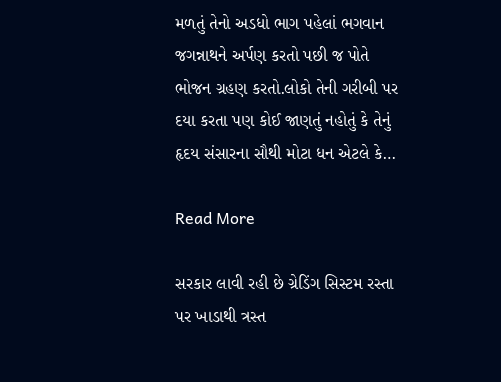મળતું તેનો અડધો ભાગ પહેલાં ભગવાન જગન્નાથને અર્પણ કરતો પછી જ પોતે ભોજન ગ્રહણ કરતો.લોકો તેની ગરીબી પર દયા કરતા પણ કોઈ જાણતું નહોતું કે તેનું હૃદય સંસારના સૌથી મોટા ધન એટલે કે…

Read More

સરકાર લાવી રહી છે ગ્રેડિંગ સિસ્ટમ રસ્તા પર ખાડાથી ત્રસ્ત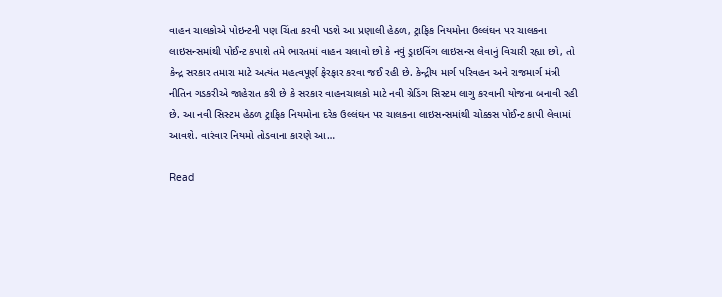વાહન ચાલકોએ પોઇન્ટની પણ ચિંતા કરવી પડશે આ પ્રણાલી હેઠળ, ટ્રાફિક નિયમોના ઉલ્લંઘન પર ચાલકના લાઇસન્સમાંથી પોઈન્ટ કપાશે તમે ભારતમાં વાહન ચલાવો છો કે નવું ડ્રાઇવિંગ લાઇસન્સ લેવાનું વિચારી રહ્યા છો, તો કેન્દ્ર સરકાર તમારા માટે અત્યંત મહત્વપૂર્ણ ફેરફાર કરવા જઈ રહી છે. કેન્દ્રીય માર્ગ પરિવહન અને રાજમાર્ગ મંત્રી નીતિન ગડકરીએ જાહેરાત કરી છે કે સરકાર વાહનચાલકો માટે નવી ગ્રેડિંગ સિસ્ટમ લાગુ કરવાની યોજના બનાવી રહી છે. આ નવી સિસ્ટમ હેઠળ ટ્રાફિક નિયમોના દરેક ઉલ્લંઘન પર ચાલકના લાઇસન્સમાંથી ચોક્કસ પોઈન્ટ કાપી લેવામાં આવશે. વારંવાર નિયમો તોડવાના કારણે આ…

Read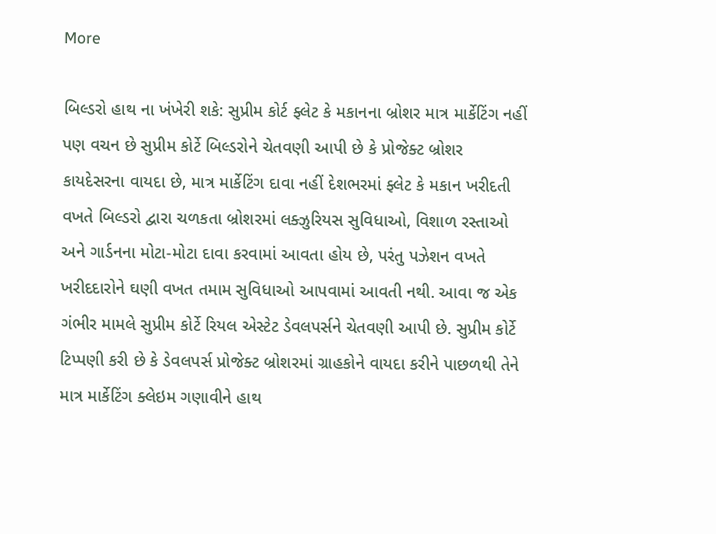More

બિલ્ડરો હાથ ના ખંખેરી શકે: સુપ્રીમ કોર્ટ ફ્લેટ કે મકાનના બ્રોશર માત્ર માર્કેટિંગ નહીં પણ વચન છે સુપ્રીમ કોર્ટે બિલ્ડરોને ચેતવણી આપી છે કે પ્રોજેક્ટ બ્રોશર કાયદેસરના વાયદા છે, માત્ર માર્કેટિંગ દાવા નહીં દેશભરમાં ફ્લેટ કે મકાન ખરીદતી વખતે બિલ્ડરો દ્વારા ચળકતા બ્રોશરમાં લક્ઝુરિયસ સુવિધાઓ, વિશાળ રસ્તાઓ અને ગાર્ડનના મોટા-મોટા દાવા કરવામાં આવતા હોય છે, પરંતુ પઝેશન વખતે ખરીદદારોને ઘણી વખત તમામ સુવિધાઓ આપવામાં આવતી નથી. આવા જ એક ગંભીર મામલે સુપ્રીમ કોર્ટે રિયલ એસ્ટેટ ડેવલપર્સને ચેતવણી આપી છે. સુપ્રીમ કોર્ટે ટિપ્પણી કરી છે કે ડેવલપર્સ પ્રોજેક્ટ બ્રોશરમાં ગ્રાહકોને વાયદા કરીને પાછળથી તેને માત્ર માર્કેટિંગ ક્લેઇમ ગણાવીને હાથ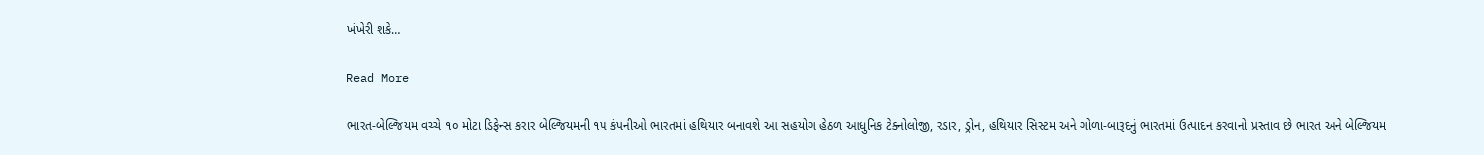ખંખેરી શકે…

Read More

ભારત-બેલ્જિયમ વચ્ચે ૧૦ મોટા ડિફેન્સ કરાર બેલ્જિયમની ૧૫ કંપનીઓ ભારતમાં હથિયાર બનાવશે આ સહયોગ હેઠળ આધુનિક ટેક્નોલોજી, રડાર, ડ્રોન, હથિયાર સિસ્ટમ અને ગોળા-બારૂદનું ભારતમાં ઉત્પાદન કરવાનો પ્રસ્તાવ છે ભારત અને બેલ્જિયમ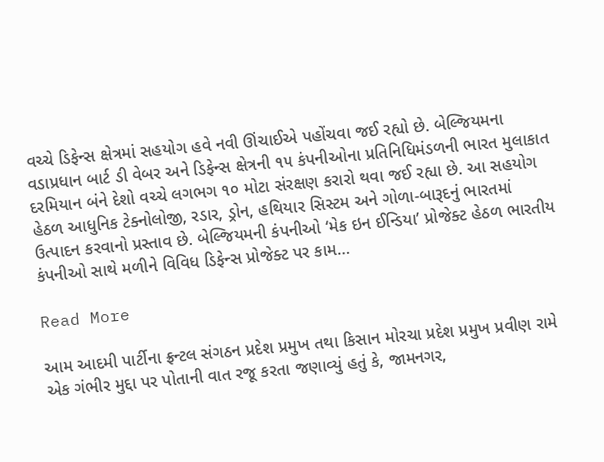વચ્ચે ડિફેન્સ ક્ષેત્રમાં સહયોગ હવે નવી ઊંચાઈએ પહોંચવા જઈ રહ્યો છે. બેલ્જિયમના વડાપ્રધાન બાર્ટ ડી વેબર અને ડિફેન્સ ક્ષેત્રની ૧૫ કંપનીઓના પ્રતિનિધિમંડળની ભારત મુલાકાત દરમિયાન બંને દેશો વચ્ચે લગભગ ૧૦ મોટા સંરક્ષણ કરારો થવા જઈ રહ્યા છે. આ સહયોગ હેઠળ આધુનિક ટેક્નોલોજી, રડાર, ડ્રોન, હથિયાર સિસ્ટમ અને ગોળા-બારૂદનું ભારતમાં ઉત્પાદન કરવાનો પ્રસ્તાવ છે. બેલ્જિયમની કંપનીઓ ‘મેક ઇન ઈન્ડિયા’ પ્રોજેક્ટ હેઠળ ભારતીય કંપનીઓ સાથે મળીને વિવિધ ડિફેન્સ પ્રોજેક્ટ પર કામ…

Read More

આમ આદમી પાર્ટીના ફ્રન્ટલ સંગઠન પ્રદેશ પ્રમુખ તથા કિસાન મોરચા પ્રદેશ પ્રમુખ પ્રવીણ રામે એક ગંભીર મુદ્દા પર પોતાની વાત રજૂ કરતા જણાવ્યું હતું કે, જામનગર,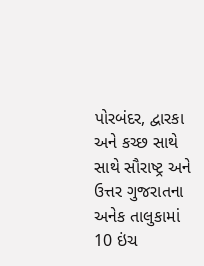પોરબંદર, દ્વારકા અને કચ્છ સાથે સાથે સૌરાષ્ટ્ર અને ઉત્તર ગુજરાતના અનેક તાલુકામાં 10 ઇંચ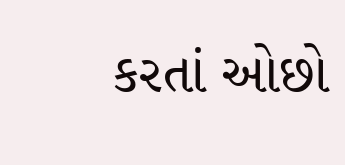કરતાં ઓછો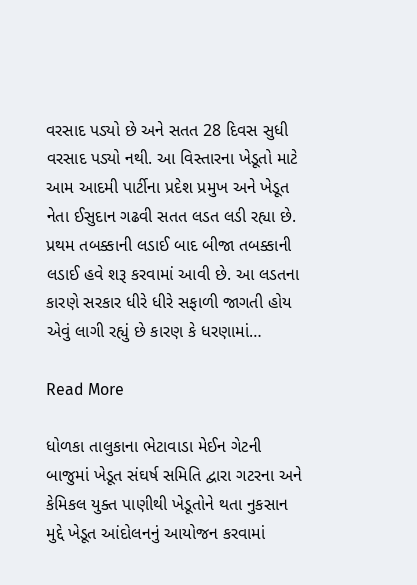વરસાદ પડ્યો છે અને સતત 28 દિવસ સુધી વરસાદ પડ્યો નથી. આ વિસ્તારના ખેડૂતો માટે આમ આદમી પાર્ટીના પ્રદેશ પ્રમુખ અને ખેડૂત નેતા ઈસુદાન ગઢવી સતત લડત લડી રહ્યા છે. પ્રથમ તબક્કાની લડાઈ બાદ બીજા તબક્કાની લડાઈ હવે શરૂ કરવામાં આવી છે. આ લડતના કારણે સરકાર ધીરે ધીરે સફાળી જાગતી હોય એવું લાગી રહ્યું છે કારણ કે ધરણામાં…

Read More

ધોળકા તાલુકાના ભેટાવાડા મેઈન ગેટની બાજુમાં ખેડૂત સંઘર્ષ સમિતિ દ્વારા ગટરના અને કેમિકલ યુક્ત પાણીથી ખેડૂતોને થતા નુકસાન મુદ્દે ખેડૂત આંદોલનનું આયોજન કરવામાં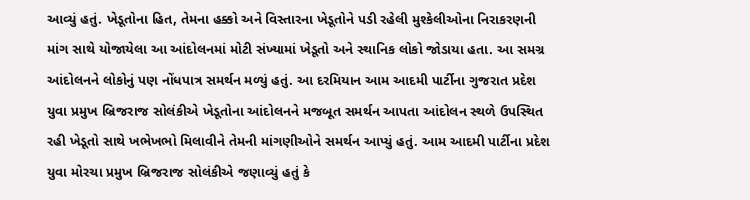આવ્યું હતું. ખેડૂતોના હિત, તેમના હક્કો અને વિસ્તારના ખેડૂતોને પડી રહેલી મુશ્કેલીઓના નિરાકરણની માંગ સાથે યોજાયેલા આ આંદોલનમાં મોટી સંખ્યામાં ખેડૂતો અને સ્થાનિક લોકો જોડાયા હતા. આ સમગ્ર આંદોલનને લોકોનું પણ નોંધપાત્ર સમર્થન મળ્યું હતું. આ દરમિયાન આમ આદમી પાર્ટીના ગુજરાત પ્રદેશ યુવા પ્રમુખ બ્રિજરાજ સોલંકીએ ખેડૂતોના આંદોલનને મજબૂત સમર્થન આપતા આંદોલન સ્થળે ઉપસ્થિત રહી ખેડૂતો સાથે ખભેખભો મિલાવીને તેમની માંગણીઓને સમર્થન આપ્યું હતું. આમ આદમી પાર્ટીના પ્રદેશ યુવા મોરચા પ્રમુખ બ્રિજરાજ સોલંકીએ જણાવ્યું હતું કે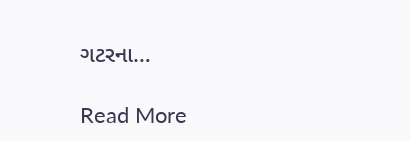ગટરના…

Read More